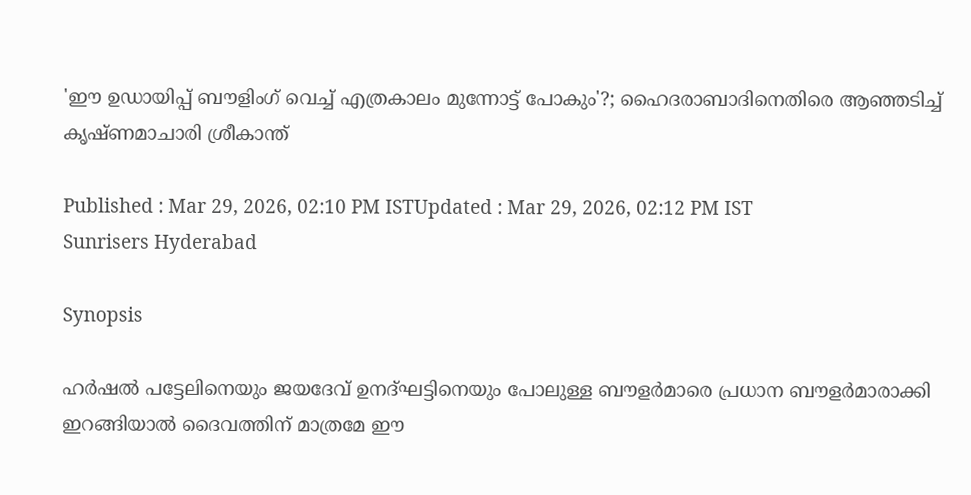'ഈ ഉ‍ഡായിപ്പ് ബൗളിംഗ് വെച്ച് എത്രകാലം മുന്നോട്ട് പോകും'?; ഹൈദരാബാദിനെതിരെ ആഞ്ഞടിച്ച് കൃഷ്ണമാചാരി ശ്രീകാന്ത്

Published : Mar 29, 2026, 02:10 PM ISTUpdated : Mar 29, 2026, 02:12 PM IST
Sunrisers Hyderabad

Synopsis

ഹർഷൽ പട്ടേലിനെയും ജയദേവ് ഉനദ്ഘട്ടിനെയും പോലുള്ള ബൗളർമാരെ പ്രധാന ബൗളര്‍മാരാക്കി ഇറങ്ങിയാൽ ദൈവത്തിന് മാത്രമേ ഈ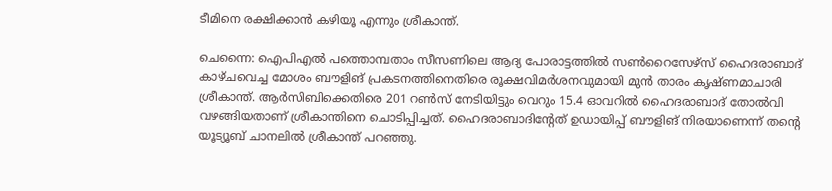ടീമിനെ രക്ഷിക്കാൻ കഴിയൂ എന്നും ശ്രീകാന്ത്.

ചെന്നൈ: ഐപിഎൽ പത്തൊമ്പതാം സീസണിലെ ആദ്യ പോരാട്ടത്തിൽ സൺറൈസേഴ്സ് ഹൈദരാബാദ് കാഴ്ചവെച്ച മോശം ബൗളിങ് പ്രകടനത്തിനെതിരെ രൂക്ഷവിമർശനവുമായി മുൻ താരം കൃഷ്ണമാചാരി ശ്രീകാന്ത്. ആർസിബിക്കെതിരെ 201 റൺസ് നേടിയിട്ടും വെറും 15.4 ഓവറിൽ ഹൈദരാബാദ് തോൽവി വഴങ്ങിയതാണ് ശ്രീകാന്തിനെ ചൊടിപ്പിച്ചത്. ഹൈദരാബാദിന്‍റേത് ഉഡായിപ്പ് ബൗളിങ് നിരയാണെന്ന് തന്‍റെ യൂട്യൂബ് ചാനലിൽ ശ്രീകാന്ത് പറഞ്ഞു.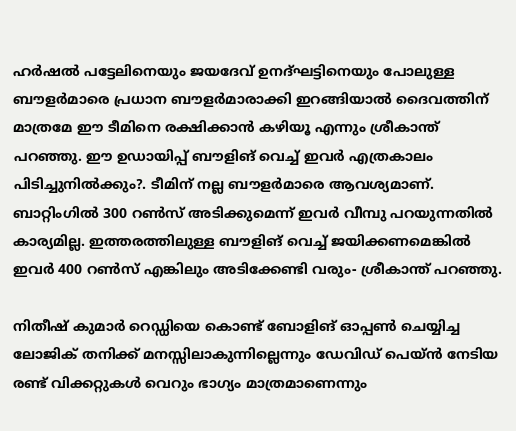ഹർഷൽ പട്ടേലിനെയും ജയദേവ് ഉനദ്ഘട്ടിനെയും പോലുള്ള ബൗളർമാരെ പ്രധാന ബൗളര്‍മാരാക്കി ഇറങ്ങിയാൽ ദൈവത്തിന് മാത്രമേ ഈ ടീമിനെ രക്ഷിക്കാൻ കഴിയൂ എന്നും ശ്രീകാന്ത് പറഞ്ഞു. ഈ ഉഡായിപ്പ് ബൗളിങ് വെച്ച് ഇവർ എത്രകാലം പിടിച്ചുനിൽക്കും?. ടീമിന് നല്ല ബൗളർമാരെ ആവശ്യമാണ്. ബാറ്റിംഗിൽ 300 റൺസ് അടിക്കുമെന്ന് ഇവർ വീമ്പു പറയുന്നതിൽ കാര്യമില്ല. ഇത്തരത്തിലുള്ള ബൗളിങ് വെച്ച് ജയിക്കണമെങ്കിൽ ഇവർ 400 റൺസ് എങ്കിലും അടിക്കേണ്ടി വരും- ശ്രീകാന്ത് പറഞ്ഞു.

നിതീഷ് കുമാർ റെഡ്ഡിയെ കൊണ്ട് ബോളിങ് ഓപ്പൺ ചെയ്യിച്ച ലോജിക് തനിക്ക് മനസ്സിലാകുന്നില്ലെന്നും ഡേവിഡ് പെയ്ൻ നേടിയ രണ്ട് വിക്കറ്റുകൾ വെറും ഭാഗ്യം മാത്രമാണെന്നും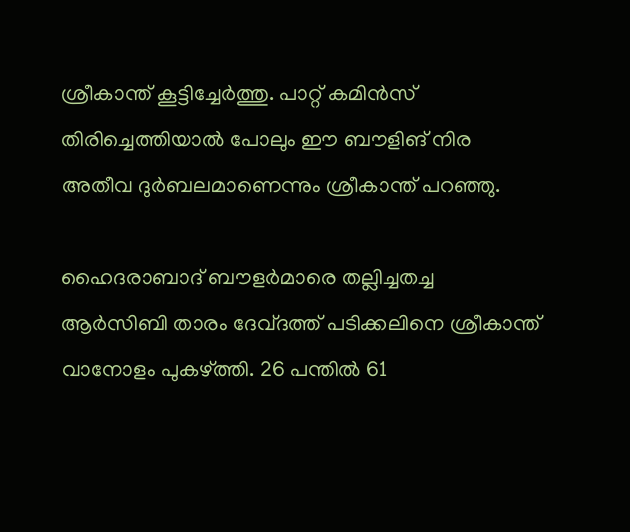ശ്രീകാന്ത് കൂട്ടിച്ചേർത്തു. പാറ്റ് കമിൻസ് തിരിച്ചെത്തിയാൽ പോലും ഈ ബൗളിങ് നിര അതീവ ദുർബലമാണെന്നും ശ്രീകാന്ത് പറഞ്ഞു.

ഹൈദരാബാദ് ബൗളർമാരെ തല്ലിച്ചതച്ച ആർസിബി താരം ദേവ്ദത്ത് പടിക്കലിനെ ശ്രീകാന്ത് വാനോളം പുകഴ്ത്തി. 26 പന്തിൽ 61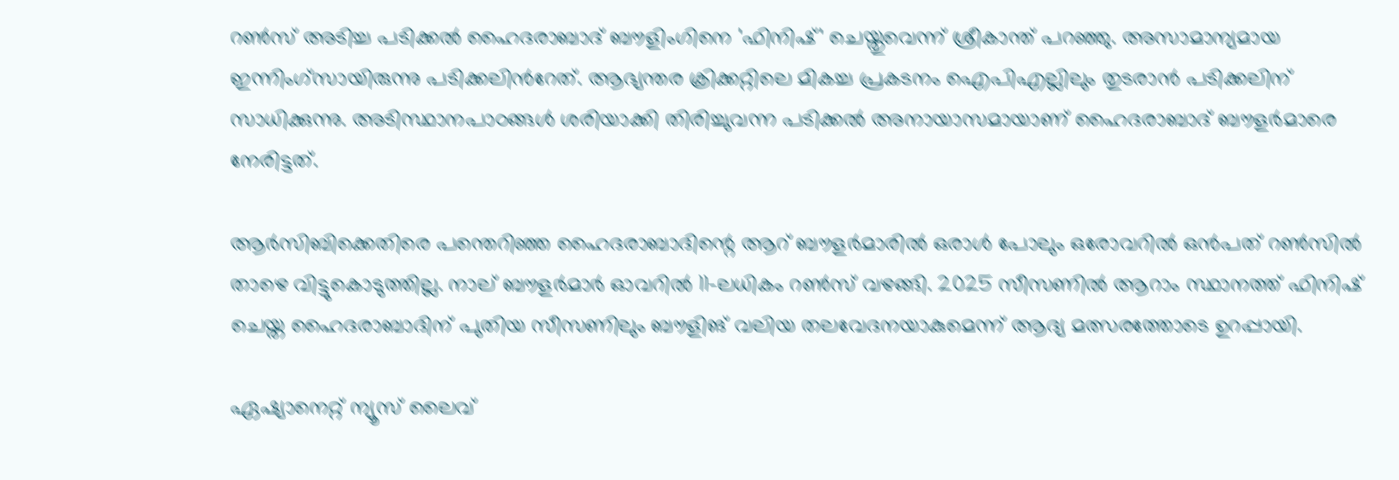റൺസ് അടിച്ച പടിക്കൽ ഹൈദരാബാദ് ബൗളിംഗിനെ 'ഫിനിഷ്' ചെയ്തുവെന്ന് ശ്രീകാന്ത് പറഞ്ഞു. അസാമാന്യമായ ഇന്നിംഗ്‌സായിരുന്നു പടിക്കലിന്‍റേത്. ആഭ്യന്തര ക്രിക്കറ്റിലെ മികച്ച പ്രകടനം ഐപിഎല്ലിലും തുടരാൻ പടിക്കലിന് സാധിക്കുന്നു. അടിസ്ഥാനപാഠങ്ങള്‍ ശരിയാക്കി തിരിച്ചുവന്ന പടിക്കൽ അനായാസമായാണ് ഹൈദരാബാദ് ബൗളർമാരെ നേരിട്ടത്.

ആർസിബിക്കെതിരെ പന്തെറിഞ്ഞ ഹൈദരാബാദിന്റെ ആറ് ബൗളർമാരിൽ ഒരാൾ പോലും ഒരോവറിൽ ഒൻപത് റൺസിൽ താഴെ വിട്ടുകൊടുത്തില്ല. നാല് ബൗളർമാർ ഓവറിൽ 11-ലധികം റൺസ് വഴങ്ങി. 2025 സീസണിൽ ആറാം സ്ഥാനത്ത് ഫിനിഷ് ചെയ്ത ഹൈദരാബാദിന് പുതിയ സീസണിലും ബൗളിങ് വലിയ തലവേദനയാകുമെന്ന് ആദ്യ മത്സരത്തോടെ ഉറപ്പായി.

ഏഷ്യാനെറ്റ് ന്യൂസ് ലൈവ്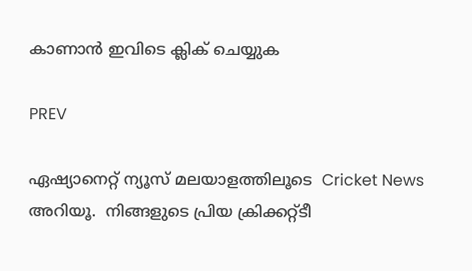കാണാന്‍ ഇവിടെ ക്ലിക് ചെയ്യുക

PREV

ഏഷ്യാനെറ്റ് ന്യൂസ് മലയാളത്തിലൂടെ  Cricket News അറിയൂ.  നിങ്ങളുടെ പ്രിയ ക്രിക്കറ്റ്ടീ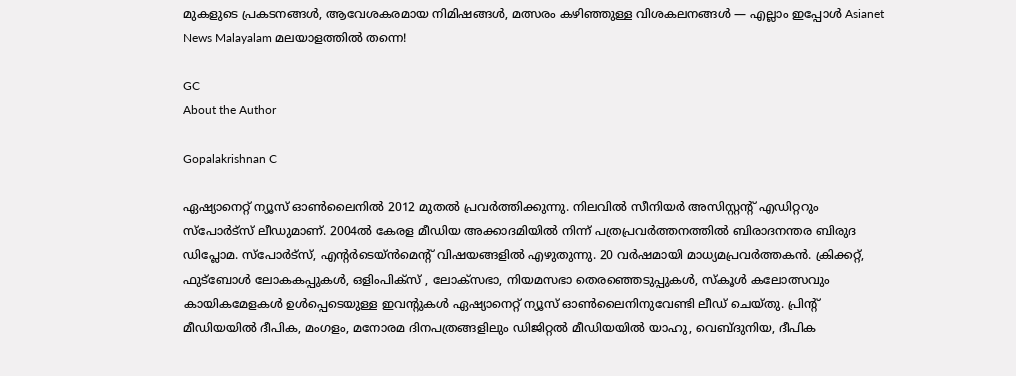മുകളുടെ പ്രകടനങ്ങൾ, ആവേശകരമായ നിമിഷങ്ങൾ, മത്സരം കഴിഞ്ഞുള്ള വിശകലനങ്ങൾ — എല്ലാം ഇപ്പോൾ Asianet News Malayalam മലയാളത്തിൽ തന്നെ!

GC
About the Author

Gopalakrishnan C

ഏഷ്യാനെറ്റ് ന്യൂസ് ഓണ്‍ലൈനില്‍ 2012 മുതല്‍ പ്രവര്‍ത്തിക്കുന്നു. നിലവില്‍ സീനിയര്‍ അസിസ്റ്റന്‍റ് എഡിറ്ററും സ്പോർട്സ് ലീഡുമാണ്. 2004ൽ കേരള മീഡിയ അക്കാദമിയില്‍ നിന്ന് പത്രപ്രവര്‍ത്തനത്തില്‍ ബിരാദനന്തര ബിരുദ ഡിപ്ലോമ. സ്പോര്‍ട്സ്, എന്‍റര്‍ടെയ്ൻമെന്‍റ് വിഷയങ്ങളില്‍ എഴുതുന്നു. 20 വര്‍ഷമായി മാധ്യമപ്രവര്‍ത്തകൻ. ക്രിക്കറ്റ്, ഫുട്ബോള്‍ ലോകകപ്പുകൾ, ഒളിംപിക്സ് , ലോക്സഭാ, നിയമസഭാ തെരഞ്ഞെടുപ്പുകള്‍, സ്കൂള്‍ കലോത്സവും കായികമേളകള്‍ ഉള്‍പ്പെടെയുള്ള ഇവന്‍റുകള്‍ ഏഷ്യാനെറ്റ് ന്യൂസ് ഓണ്‍ലൈനിനുവേണ്ടി ലീഡ് ചെയ്തു. പ്രിന്‍റ് മീഡിയയില്‍ ദീപിക, മംഗളം, മനോരമ ദിനപത്രങ്ങളിലും ഡിജിറ്റൽ മീഡിയയില്‍ യാഹു, വെബ്ദുനിയ, ദീപിക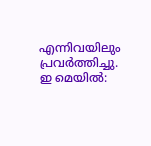എന്നിവയിലും പ്രവര്‍ത്തിച്ചു. ഇ മെയില്‍: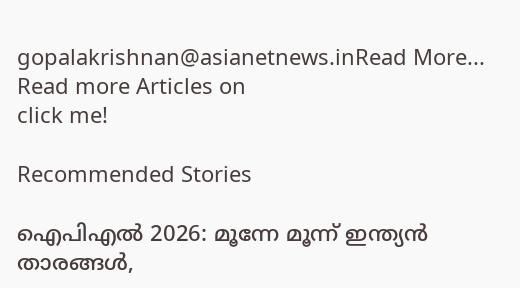gopalakrishnan@asianetnews.inRead More...
Read more Articles on
click me!

Recommended Stories

ഐപിഎല്‍ 2026: മൂന്നേ മൂന്ന് ഇന്ത്യൻ താരങ്ങള്‍,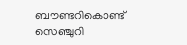ബൗണ്ടറികൊണ്ട് സെഞ്ചുറി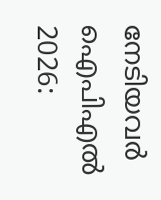നേടിയവർ
ഐപിഎല്‍ 2026: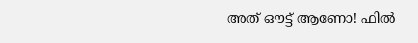അത് ഔട്ട് ആണോ! ഫില്‍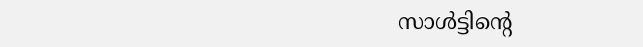സാള്‍ട്ടിന്റെ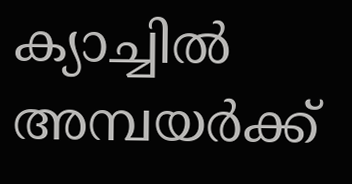ക്യാച്ചില്‍ അമ്പയർക്ക്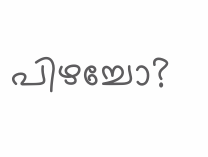പിഴച്ചോ?